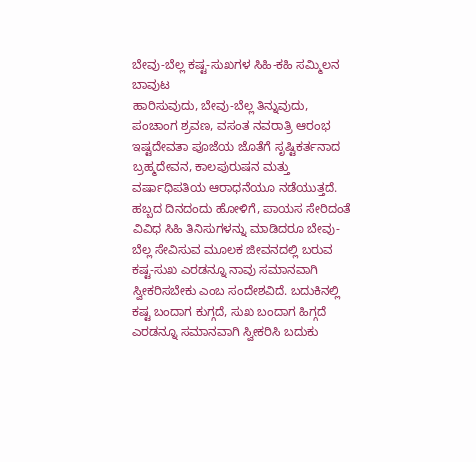ಬೇವು-ಬೆಲ್ಲ ಕಷ್ಟ-ಸುಖಗಳ ಸಿಹಿ-ಕಹಿ ಸಮ್ಮಿಲನ
ಬಾವುಟ
ಹಾರಿಸುವುದು, ಬೇವು-ಬೆಲ್ಲ ತಿನ್ನುವುದು, ಪಂಚಾಂಗ ಶ್ರವಣ, ವಸಂತ ನವರಾತ್ರಿ ಆರಂಭ ಇಷ್ಟದೇವತಾ ಪೂಜೆಯ ಜೊತೆಗೆ ಸೃಷ್ಟಿಕರ್ತನಾದ ಬ್ರಹ್ಮದೇವನ, ಕಾಲಪುರುಷನ ಮತ್ತು ವರ್ಷಾಧಿಪತಿಯ ಆರಾಧನೆಯೂ ನಡೆಯುತ್ತದೆ. ಹಬ್ಬದ ದಿನದಂದು ಹೋಳಿಗೆ, ಪಾಯಸ ಸೇರಿದಂತೆ ವಿವಿಧ ಸಿಹಿ ತಿನಿಸುಗಳನ್ನು ಮಾಡಿದರೂ ಬೇವು-ಬೆಲ್ಲ ಸೇವಿಸುವ ಮೂಲಕ ಜೀವನದಲ್ಲಿ ಬರುವ ಕಷ್ಟ-ಸುಖ ಎರಡನ್ನೂ ನಾವು ಸಮಾನವಾಗಿ ಸ್ವೀಕರಿಸಬೇಕು ಎಂಬ ಸಂದೇಶವಿದೆ. ಬದುಕಿನಲ್ಲಿ ಕಷ್ಟ ಬಂದಾಗ ಕುಗ್ಗದೆ, ಸುಖ ಬಂದಾಗ ಹಿಗ್ಗದೆ ಎರಡನ್ನೂ ಸಮಾನವಾಗಿ ಸ್ವೀಕರಿಸಿ ಬದುಕು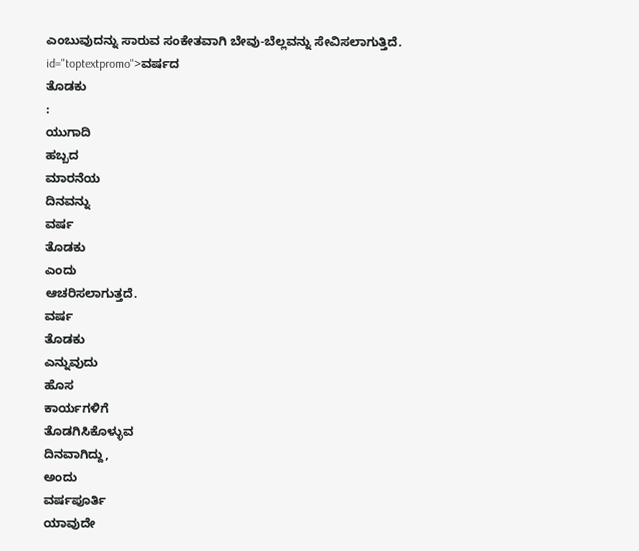ಎಂಬುವುದನ್ನು ಸಾರುವ ಸಂಕೇತವಾಗಿ ಬೇವು-ಬೆಲ್ಲವನ್ನು ಸೇವಿಸಲಾಗುತ್ತಿದೆ. id="toptextpromo">ವರ್ಷದ
ತೊಡಕು
:
ಯುಗಾದಿ
ಹಬ್ಬದ
ಮಾರನೆಯ
ದಿನವನ್ನು
ವರ್ಷ
ತೊಡಕು
ಎಂದು
ಆಚರಿಸಲಾಗುತ್ತದೆ.
ವರ್ಷ
ತೊಡಕು
ಎನ್ನುವುದು
ಹೊಸ
ಕಾರ್ಯಗಳಿಗೆ
ತೊಡಗಿಸಿಕೊಳ್ಳುವ
ದಿನವಾಗಿದ್ದು,
ಅಂದು
ವರ್ಷಪೂರ್ತಿ
ಯಾವುದೇ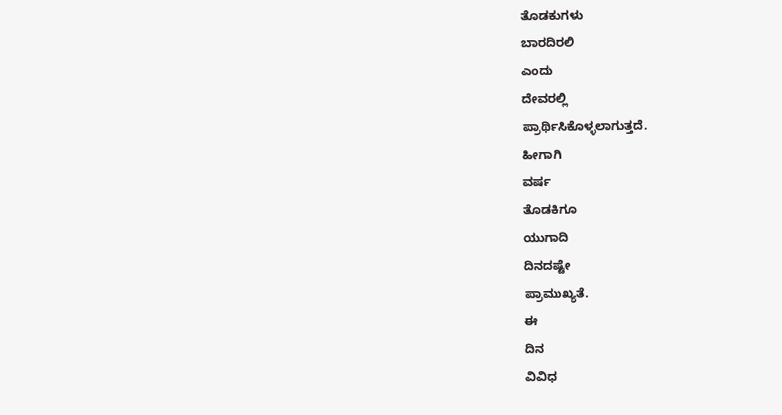ತೊಡಕುಗಳು
ಬಾರದಿರಲಿ
ಎಂದು
ದೇವರಲ್ಲಿ
ಪ್ರಾರ್ಥಿಸಿಕೊಳ್ಳಲಾಗುತ್ತದೆ.
ಹೀಗಾಗಿ
ವರ್ಷ
ತೊಡಕಿಗೂ
ಯುಗಾದಿ
ದಿನದಷ್ಟೇ
ಪ್ರಾಮುಖ್ಯತೆ.
ಈ
ದಿನ
ವಿವಿಧ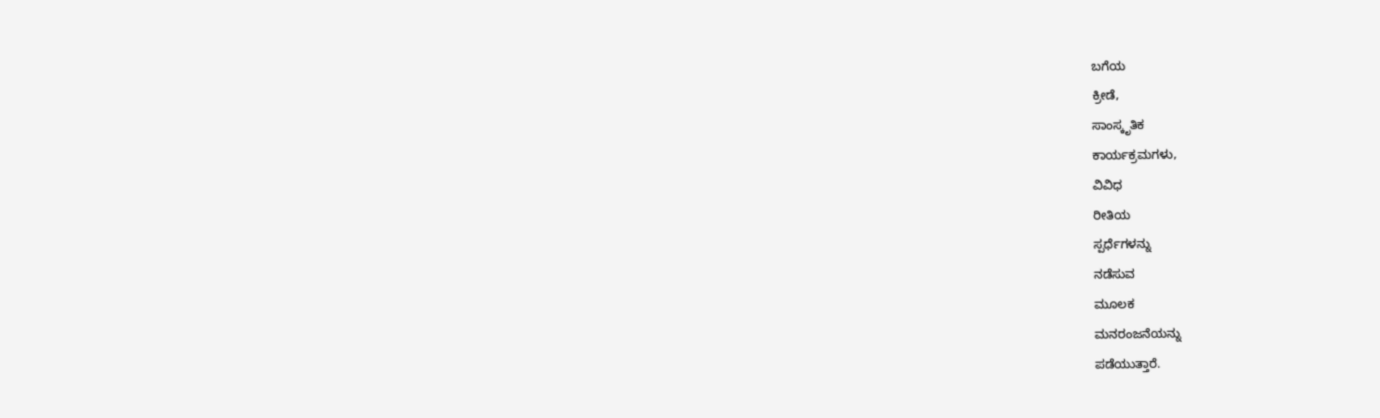ಬಗೆಯ
ಕ್ರೀಡೆ,
ಸಾಂಸ್ಕೃತಿಕ
ಕಾರ್ಯಕ್ರಮಗಳು,
ವಿವಿಧ
ರೀತಿಯ
ಸ್ಪರ್ಧೆಗಳನ್ನು
ನಡೆಸುವ
ಮೂಲಕ
ಮನರಂಜನೆಯನ್ನು
ಪಡೆಯುತ್ತಾರೆ.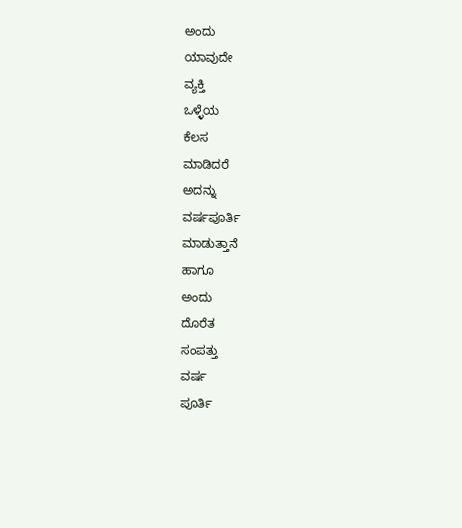ಅಂದು
ಯಾವುದೇ
ವ್ಯಕ್ತಿ
ಒಳ್ಳೆಯ
ಕೆಲಸ
ಮಾಡಿದರೆ
ಅದನ್ನು
ವರ್ಷಪೂರ್ತಿ
ಮಾಡುತ್ತಾನೆ
ಹಾಗೂ
ಅಂದು
ದೊರೆತ
ಸಂಪತ್ತು
ವರ್ಷ
ಪೂರ್ತಿ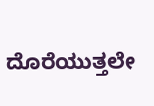ದೊರೆಯುತ್ತಲೇ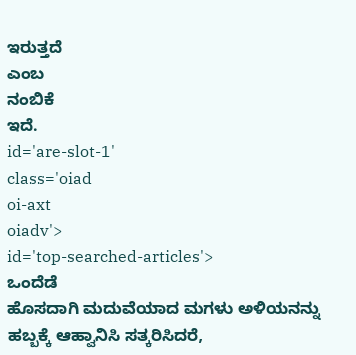ಇರುತ್ತದೆ
ಎಂಬ
ನಂಬಿಕೆ
ಇದೆ.
id='are-slot-1'
class='oiad
oi-axt
oiadv'>
id='top-searched-articles'>
ಒಂದೆಡೆ
ಹೊಸದಾಗಿ ಮದುವೆಯಾದ ಮಗಳು ಅಳಿಯನನ್ನು ಹಬ್ಬಕ್ಕೆ ಆಹ್ವಾನಿಸಿ ಸತ್ಕರಿಸಿದರೆ,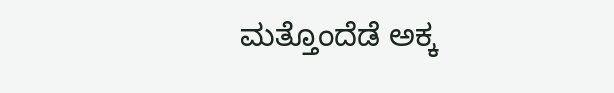ಮತ್ತೊಂದೆಡೆ ಅಕ್ಕ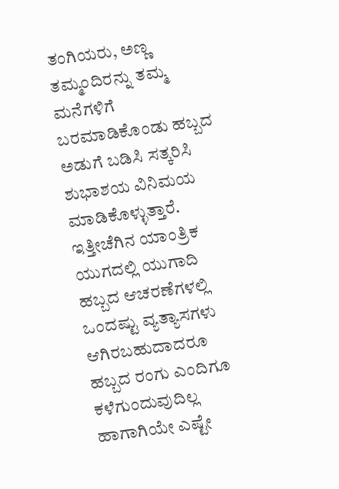ತಂಗಿಯರು, ಅಣ್ಣ ತಮ್ಮಂದಿರನ್ನು ತಮ್ಮ ಮನೆಗಳಿಗೆ ಬರಮಾಡಿಕೊಂಡು ಹಬ್ಬದ ಅಡುಗೆ ಬಡಿಸಿ ಸತ್ಕರಿಸಿ ಶುಭಾಶಯ ವಿನಿಮಯ ಮಾಡಿಕೊಳ್ಳುತ್ತಾರೆ. ಇತ್ತೀಚೆಗಿನ ಯಾಂತ್ರಿಕ ಯುಗದಲ್ಲಿ ಯುಗಾದಿ ಹಬ್ಬದ ಆಚರಣೆಗಳಲ್ಲಿ ಒಂದಷ್ಟು ವ್ಯತ್ಯಾಸಗಳು ಆಗಿರಬಹುದಾದರೂ ಹಬ್ಬದ ರಂಗು ಎಂದಿಗೂ ಕಳೆಗುಂದುವುದಿಲ್ಲ ಹಾಗಾಗಿಯೇ ಎಷ್ಟೇ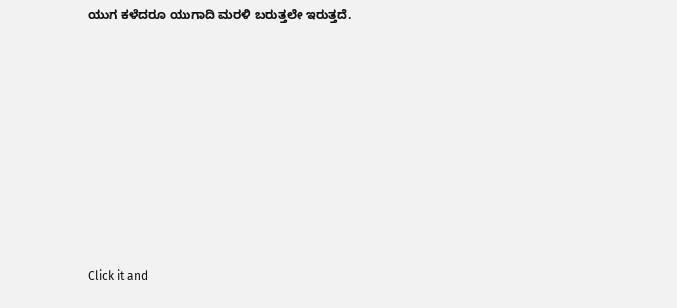ಯುಗ ಕಳೆದರೂ ಯುಗಾದಿ ಮರಳಿ ಬರುತ್ತಲೇ ಇರುತ್ತದೆ.











Click it and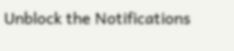Unblock the Notifications